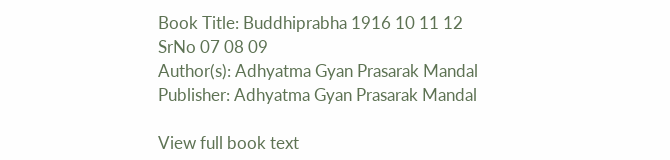Book Title: Buddhiprabha 1916 10 11 12 SrNo 07 08 09
Author(s): Adhyatma Gyan Prasarak Mandal
Publisher: Adhyatma Gyan Prasarak Mandal

View full book text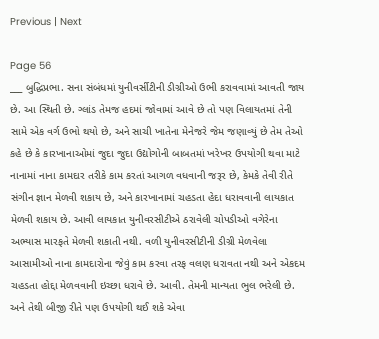Previous | Next

Page 56
___ બુદ્ધિપ્રભા. સના સંબંધમાં યુનીવર્સીટીની ડીગ્રીઓ ઉભી કરાવવામાં આવતી જાય છે. આ સ્થિતી છે. ગ્લાંડ તેમજ હદમાં જોવામાં આવે છે તો પણ વિલાયતમાં તેની સામે એક વર્ગ ઉભો થયો છે, અને સાચી ખાતેના મેનેજરે જેમ જણાવ્યું છે તેમ તેઓ કહે છે કે કારખાનાઓમાં જુદા જુદા ઉદ્યોગોની બાબતમાં ખરેખર ઉપયોગી થવા માટે નાનામાં નાના કામદાર તરીકે કામ કરતાં આગળ વધવાની જરૂર છે, કેમકે તેવી રીતે સંગીન જ્ઞાન મેળવી શકાય છે, અને કારખાનામાં ચહડતા હેદા ધરાવવાની લાયકાત મેળવી શકાય છે. આવી લાયકાત યુનીવરસીટીએ ઠરાવેલી ચોપડીઓ વગેરેના અભ્યાસ મારફતે મેળવી શકાતી નથી. વળી યુનીવરસીટીની ડીગ્રી મેળવેલા આસામીઓ નાના કામદારોના જેવું કામ કરવા તરફ વલણ ધરાવતા નથી અને એકદમ ચહડતા હોદ્દા મેળવવાની ઇચ્છા ધરાવે છે. આવી. તેમની માન્યતા ભુલ ભરેલી છે. અને તેથી બીજી રીતે પણ ઉપયોગી થઈ શકે એવા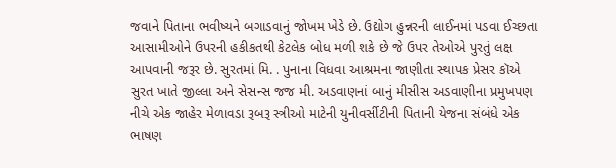જવાને પિતાના ભવીષ્યને બગાડવાનું જોખમ ખેડે છે. ઉદ્યોગ હુન્નરની લાઈનમાં પડવા ઈચ્છતા આસામીઓને ઉપરની હકીકતથી કેટલેક બોધ મળી શકે છે જે ઉપર તેઓએ પુરતું લક્ષ આપવાની જરૂર છે. સુરતમાં મિ. . પુનાના વિધવા આશ્રમના જાણીતા સ્થાપક પ્રેસર કૉએ સુરત ખાતે જીલ્લા અને સેસન્સ જજ મી. અડવાણનાં બાનું મીસીસ અડવાણીના પ્રમુખપણ નીચે એક જાહેર મેળાવડા રૂબરૂ સ્ત્રીઓ માટેની યુનીવર્સીટીની પિતાની યેજના સંબંધે એક ભાષણ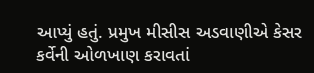આપ્યું હતું. પ્રમુખ મીસીસ અડવાણીએ કેસર કર્વેની ઓળખાણ કરાવતાં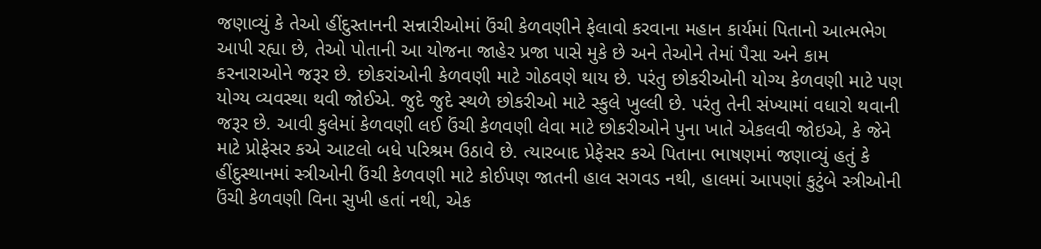જણાવ્યું કે તેઓ હીંદુસ્તાનની સન્નારીઓમાં ઉંચી કેળવણીને ફેલાવો કરવાના મહાન કાર્યમાં પિતાનો આત્મભેગ આપી રહ્યા છે, તેઓ પોતાની આ યોજના જાહેર પ્રજા પાસે મુકે છે અને તેઓને તેમાં પૈસા અને કામ કરનારાઓને જરૂર છે. છોકરાંઓની કેળવણી માટે ગોઠવણે થાય છે. પરંતુ છોકરીઓની યોગ્ય કેળવણી માટે પણ યોગ્ય વ્યવસ્થા થવી જોઈએ. જુદે જુદે સ્થળે છોકરીઓ માટે સ્કુલે ખુલ્લી છે. પરંતુ તેની સંખ્યામાં વધારો થવાની જરૂર છે. આવી કુલેમાં કેળવણી લઈ ઉંચી કેળવણી લેવા માટે છોકરીઓને પુના ખાતે એકલવી જોઇએ, કે જેને માટે પ્રોફેસર કએ આટલો બધે પરિશ્રમ ઉઠાવે છે. ત્યારબાદ પ્રેફેસર કએ પિતાના ભાષણમાં જણાવ્યું હતું કે હીંદુસ્થાનમાં સ્ત્રીઓની ઉંચી કેળવણી માટે કોઈપણ જાતની હાલ સગવડ નથી, હાલમાં આપણાં કુટુંબે સ્ત્રીઓની ઉંચી કેળવણી વિના સુખી હતાં નથી, એક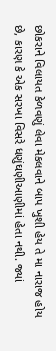છોકરાને વિલાયત કેળવણું લેવા મેકલવાને બાપ ખુશી હેય તે મા નારાજ હોય છે, કારણ કે એક સરખા વિસરે ધણુંઘણીઆણીમાં હેતા નથી. જ્યાં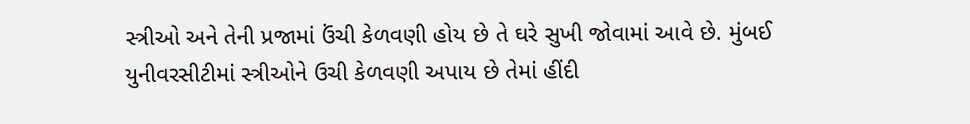સ્ત્રીઓ અને તેની પ્રજામાં ઉંચી કેળવણી હોય છે તે ઘરે સુખી જોવામાં આવે છે. મુંબઈ યુનીવરસીટીમાં સ્ત્રીઓને ઉચી કેળવણી અપાય છે તેમાં હીંદી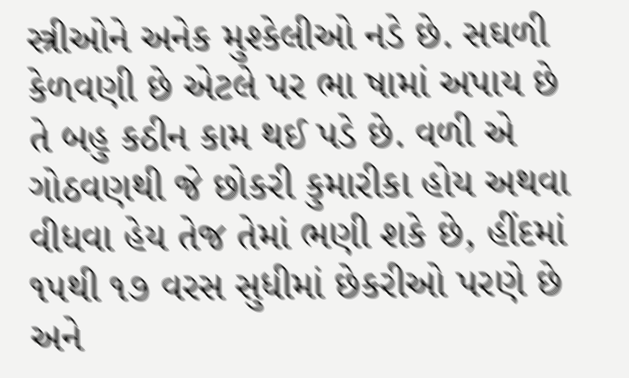સ્ત્રીઓને અનેક મુશ્કેલીઓ નડે છે. સઘળી કેળવણી છે એટલે પર ભા ષામાં અપાય છે તે બહુ કઠીન કામ થઈ પડે છે. વળી એ ગોઠવણથી જે છોકરી કુમારીકા હોય અથવા વીધવા હેય તેજ તેમાં ભણી શકે છે, હીંદમાં ૧૫થી ૧૭ વરસ સુધીમાં છેકરીઓ પરણે છે અને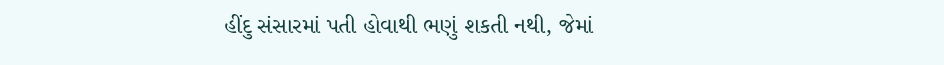હીંદુ સંસારમાં પતી હોવાથી ભણું શકતી નથી, જેમાં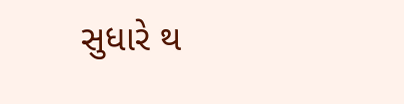સુધારે થ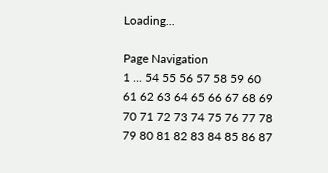Loading...

Page Navigation
1 ... 54 55 56 57 58 59 60 61 62 63 64 65 66 67 68 69 70 71 72 73 74 75 76 77 78 79 80 81 82 83 84 85 86 87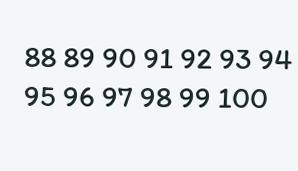88 89 90 91 92 93 94 95 96 97 98 99 100